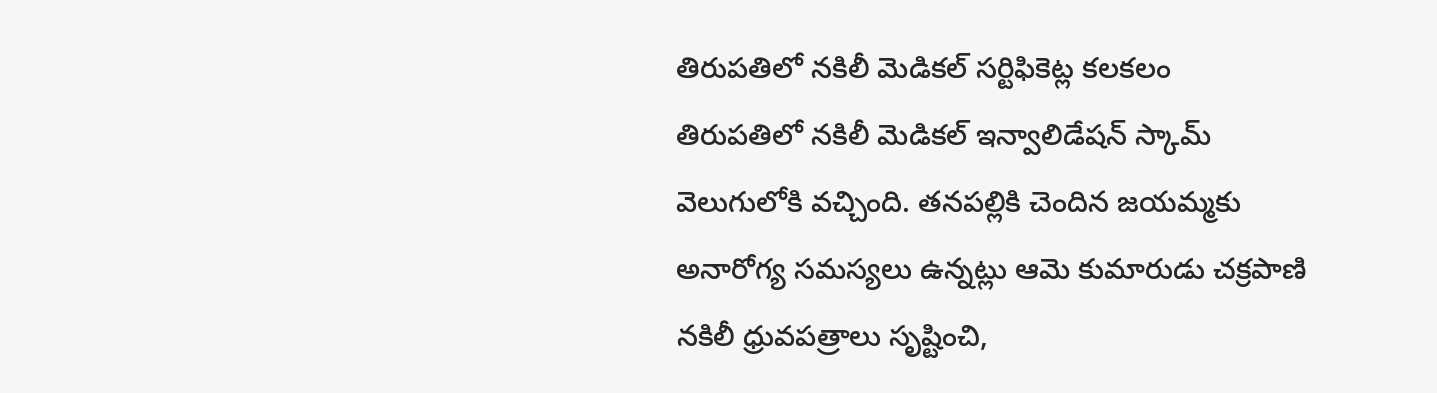తిరుపతిలో నకిలీ మెడికల్ సర్టిఫికెట్ల కలకలం
తిరుపతిలో నకిలీ మెడికల్ ఇన్వాలిడేషన్ స్కామ్ వెలుగులోకి వచ్చింది. తనపల్లికి చెందిన జయమ్మకు అనారోగ్య సమస్యలు ఉన్నట్లు ఆమె కుమారుడు చక్రపాణి నకిలీ ధ్రువపత్రాలు సృష్టించి,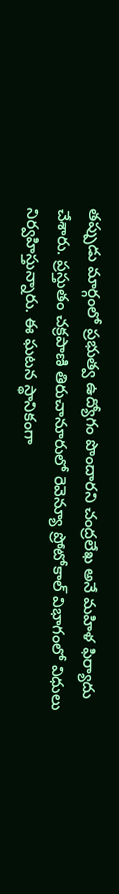తప్పుడు మార్గంలో ప్రభుత్వ ఉద్యోగం పొందారని చంద్రలేఖ అనే మహిళ ఫిర్యాదు చేశారు. ప్రస్తుతం చక్రపాణి తిరుచానూరులో రెవెన్యూ ప్రోటోకాల్ విభాగంలో విధులు నిర్వహిస్తున్నారు. ఈ ఘటన స్థానికంగా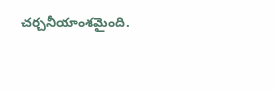చర్చనీయాంశమైంది.